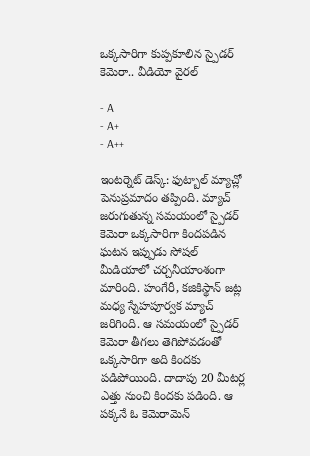ఒక్కసారిగా కుప్పకూలిన స్పైడర్ కెమెరా.. వీడియో వైరల్

- A
- A+
- A++

ఇంటర్నెట్ డెస్క్: ఫుట్బాల్ మ్యాచ్లో పెనుప్రమాదం తప్పింది. మ్యాచ్ జరుగుతున్న సమయంలో స్పైడర్ కెమెరా ఒక్కసారిగా కిందపడిన ఘటన ఇప్పుడు సోషల్ మీడియాలో చర్చనీయాంశంగా మారింది. హంగేరీ, కజికిస్థాన్ జట్ల మధ్య స్నేహపూర్వక మ్యాచ్ జరిగింది. ఆ సమయంలో స్పైడర్ కెమెరా తీగలు తెగిపోవడంతో ఒక్కసారిగా అది కిందకు పడిపోయింది. దాదాపు 20 మీటర్ల ఎత్తు నుంచి కిందకు పడింది. ఆ పక్కనే ఓ కెమెరామెన్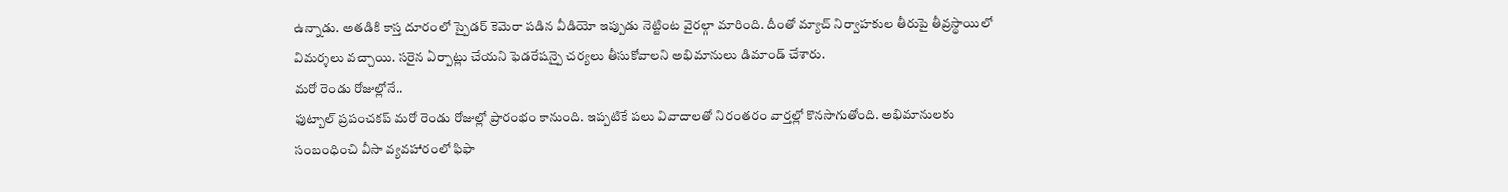ఉన్నాడు. అతడికి కాస్త దూరంలో స్పైడర్ కెమెరా పడిన వీడియో ఇప్పుడు నెట్టింట వైరల్గా మారింది. దీంతో మ్యాచ్ నిర్వాహకుల తీరుపై తీవ్రస్థాయిలో విమర్శలు వచ్చాయి. సరైన ఏర్పాట్లు చేయని ఫెడరేషన్పై చర్యలు తీసుకోవాలని అభిమానులు డిమాండ్ చేశారు.
మరో రెండు రోజుల్లోనే..
ఫుట్బాల్ ప్రపంచకప్ మరో రెండు రోజుల్లో ప్రారంభం కానుంది. ఇప్పటికే పలు వివాదాలతో నిరంతరం వార్తల్లో కొనసాగుతోంది. అభిమానులకు సంబంధించి వీసా వ్యవహారంలో ఫిఫా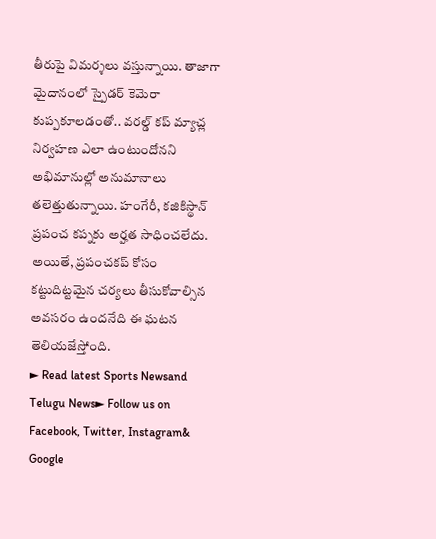తీరుపై విమర్శలు వస్తున్నాయి. తాజాగా మైదానంలో స్పైడర్ కెమెరా కుప్పకూలడంతో.. వరల్డ్ కప్ మ్యాచ్ల నిర్వహణ ఎలా ఉంటుందోనని అభిమానుల్లో అనుమానాలు తలెత్తుతున్నాయి. హంగేరీ, కజికిస్థాన్ ప్రపంచ కప్నకు అర్హత సాధించలేదు. అయితే, ప్రపంచకప్ కోసం కట్టుదిట్టమైన చర్యలు తీసుకోవాల్సిన అవసరం ఉందనేది ఈ ఘటన తెలియజేస్తోంది.
► Read latest Sports Newsand Telugu News► Follow us on Facebook, Twitter, Instagram& Google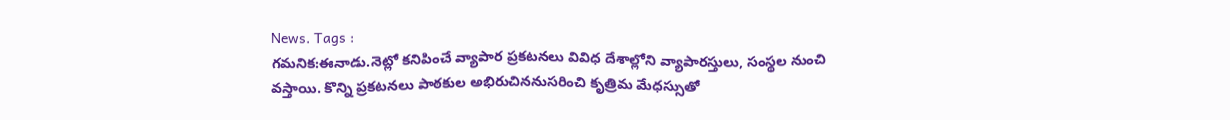News. Tags :
గమనిక:ఈనాడు.నెట్లో కనిపించే వ్యాపార ప్రకటనలు వివిధ దేశాల్లోని వ్యాపారస్తులు, సంస్థల నుంచి వస్తాయి. కొన్ని ప్రకటనలు పాఠకుల అభిరుచిననుసరించి కృత్రిమ మేధస్సుతో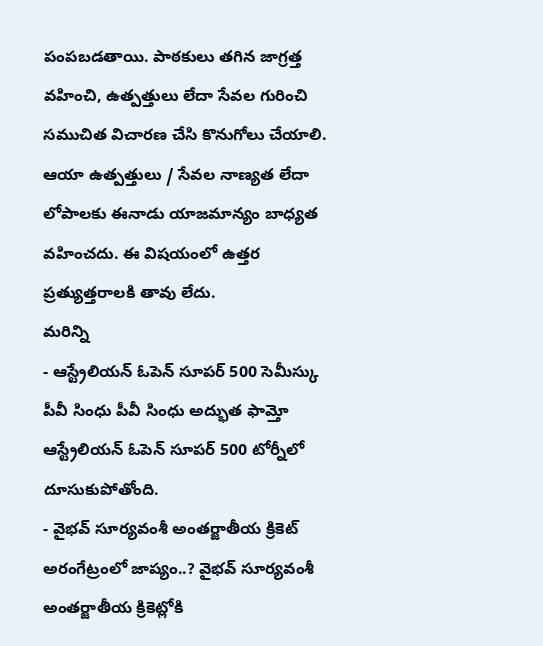పంపబడతాయి. పాఠకులు తగిన జాగ్రత్త వహించి, ఉత్పత్తులు లేదా సేవల గురించి సముచిత విచారణ చేసి కొనుగోలు చేయాలి. ఆయా ఉత్పత్తులు / సేవల నాణ్యత లేదా లోపాలకు ఈనాడు యాజమాన్యం బాధ్యత వహించదు. ఈ విషయంలో ఉత్తర ప్రత్యుత్తరాలకి తావు లేదు.
మరిన్ని
- ఆస్ట్రేలియన్ ఓపెన్ సూపర్ 500 సెమీస్కు పీవీ సింధు పీవీ సింధు అద్భుత ఫామ్తో ఆస్ట్రేలియన్ ఓపెన్ సూపర్ 500 టోర్నీలో దూసుకుపోతోంది.
- వైభవ్ సూర్యవంశీ అంతర్జాతీయ క్రికెట్ అరంగేట్రంలో జాప్యం..? వైభవ్ సూర్యవంశీ అంతర్జాతీయ క్రికెట్లోకి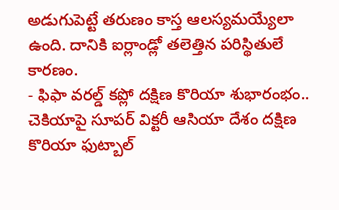అడుగుపెట్టే తరుణం కాస్త ఆలస్యమయ్యేలా ఉంది. దానికి ఐర్లాండ్లో తలెత్తిన పరిస్థితులే కారణం.
- ఫిఫా వరల్డ్ కప్లో దక్షిణ కొరియా శుభారంభం.. చెకియాపై సూపర్ విక్టరీ ఆసియా దేశం దక్షిణ కొరియా ఫుట్బాల్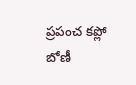ప్రపంచ కప్లో బోణీ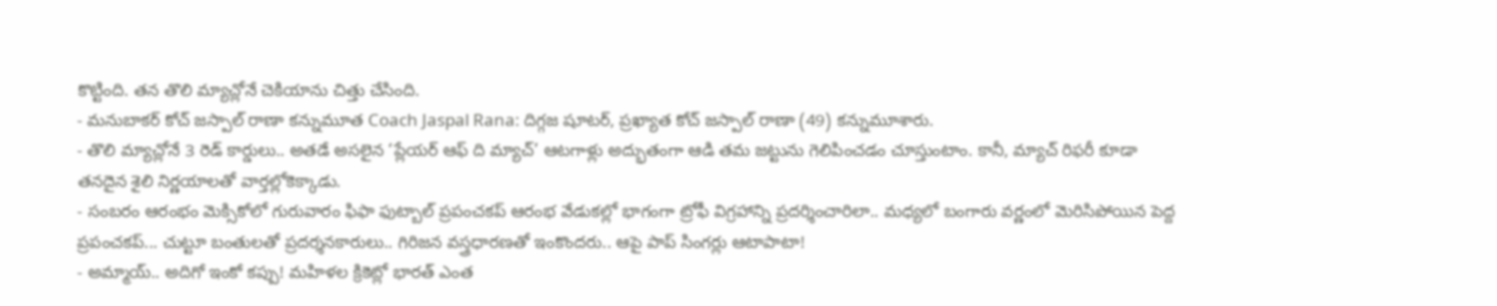కొట్టింది. తన తొలి మ్యాచ్లోనే చెకియాను చిత్తు చేసింది.
- మనుబాకర్ కోచ్ జస్పాల్ రాణా కన్నుమూత Coach Jaspal Rana: దిగ్గజ షూటర్, ప్రఖ్యాత కోచ్ జస్పాల్ రాణా (49) కన్నుమూశారు.
- తొలి మ్యాచ్లోనే 3 రెడ్ కార్డులు.. అతడే అసలైన ‘ప్లేయర్ ఆఫ్ ది మ్యాచ్’ ఆటగాళ్లు అద్భుతంగా ఆడి తమ జట్టును గెలిపించడం చూస్తుంటాం. కానీ, మ్యాచ్ రిఫరీ కూడా తనదైన శైలి నిర్ణయాలతో వార్తల్లోకెక్కాడు.
- సంబరం ఆరంభం మెక్సికోలో గురువారం ఫిఫా ఫుట్బాల్ ప్రపంచకప్ ఆరంభ వేడుకల్లో భాగంగా ట్రోఫీ విగ్రహాన్ని ప్రదర్శించారిలా.. మధ్యలో బంగారు వర్ణంలో మెరిసిపోయిన పెద్ద ప్రపంచకప్... చుట్టూ బంతులతో ప్రదర్శనకారులు.. గిరిజన వస్త్రధారణతో ఇంకొందరు.. ఆపై పాప్ సింగర్లు ఆటాపాటా!
- అమ్మాయ్.. అదిగో ఇంకో కప్పు! మహిళల క్రికెట్లో భారత్ ఎంత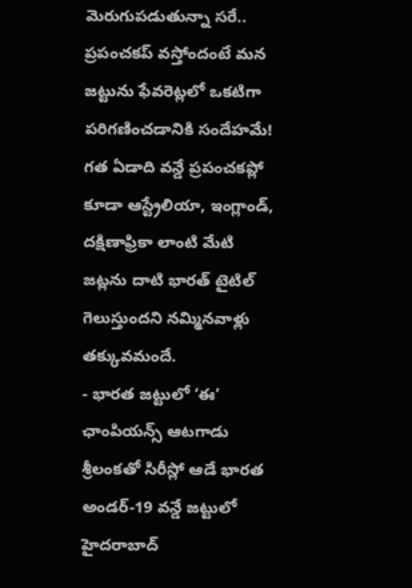మెరుగుపడుతున్నా సరే.. ప్రపంచకప్ వస్తోందంటే మన జట్టును ఫేవరెట్లలో ఒకటిగా పరిగణించడానికి సందేహమే! గత ఏడాది వన్డే ప్రపంచకప్లో కూడా ఆస్ట్రేలియా, ఇంగ్లాండ్, దక్షిణాఫ్రికా లాంటి మేటి జట్లను దాటి భారత్ టైటిల్ గెలుస్తుందని నమ్మినవాళ్లు తక్కువమందే.
- భారత జట్టులో ‘ఈ’ ఛాంపియన్స్ ఆటగాడు శ్రీలంకతో సిరీస్లో ఆడే భారత అండర్-19 వన్డే జట్టులో హైదరాబాద్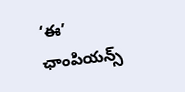‘ఈ’ ఛాంపియన్స్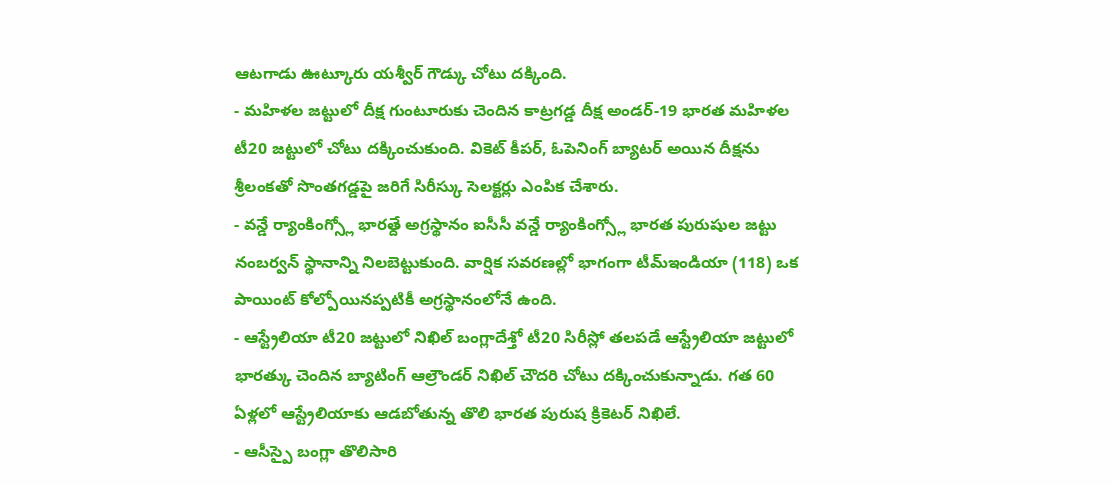ఆటగాడు ఊట్కూరు యశ్వీర్ గౌడ్కు చోటు దక్కింది.
- మహిళల జట్టులో దీక్ష గుంటూరుకు చెందిన కాట్రగడ్డ దీక్ష అండర్-19 భారత మహిళల టీ20 జట్టులో చోటు దక్కించుకుంది. వికెట్ కీపర్, ఓపెనింగ్ బ్యాటర్ అయిన దీక్షను శ్రీలంకతో సొంతగడ్డపై జరిగే సిరీస్కు సెలక్టర్లు ఎంపిక చేశారు.
- వన్డే ర్యాంకింగ్స్లో భారత్దే అగ్రస్థానం ఐసీసీ వన్డే ర్యాంకింగ్స్లో భారత పురుషుల జట్టు నంబర్వన్ స్థానాన్ని నిలబెట్టుకుంది. వార్షిక సవరణల్లో భాగంగా టీమ్ఇండియా (118) ఒక పాయింట్ కోల్పోయినప్పటికీ అగ్రస్థానంలోనే ఉంది.
- ఆస్ట్రేలియా టీ20 జట్టులో నిఖిల్ బంగ్లాదేశ్తో టీ20 సిరీస్లో తలపడే ఆస్ట్రేలియా జట్టులో భారత్కు చెందిన బ్యాటింగ్ ఆల్రౌండర్ నిఖిల్ చౌదరి చోటు దక్కించుకున్నాడు. గత 60 ఏళ్లలో ఆస్ట్రేలియాకు ఆడబోతున్న తొలి భారత పురుష క్రికెటర్ నిఖిలే.
- ఆసీస్పై బంగ్లా తొలిసారి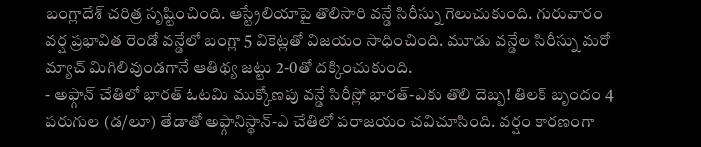బంగ్లాదేశ్ చరిత్ర సృష్టించింది. ఆస్ట్రేలియాపై తొలిసారి వన్డే సిరీస్ను గెలుచుకుంది. గురువారం వర్ష ప్రభావిత రెండో వన్డేలో బంగ్లా 5 వికెట్లతో విజయం సాధించింది. మూడు వన్డేల సిరీస్ను మరో మ్యాచ్ మిగిలివుండగానే ఆతిథ్య జట్టు 2-0తో దక్కించుకుంది.
- అఫ్గాన్ చేతిలో భారత్ ఓటమి ముక్కోణపు వన్డే సిరీస్లో భారత్-ఎకు తొలి దెబ్బ! తిలక్ బృందం 4 పరుగుల (డ/లూ) తేడాతో అఫ్గానిస్థాన్-ఎ చేతిలో పరాజయం చవిచూసింది. వర్షం కారణంగా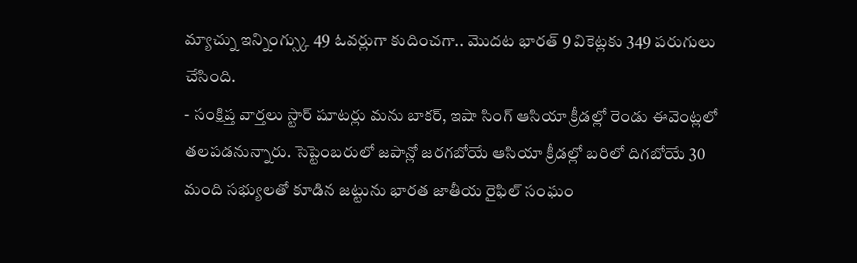మ్యాచ్ను ఇన్నింగ్స్కు 49 ఓవర్లుగా కుదించగా.. మొదట భారత్ 9 వికెట్లకు 349 పరుగులు చేసింది.
- సంక్షిప్త వార్తలు స్టార్ షూటర్లు మను బాకర్, ఇషా సింగ్ ఆసియా క్రీడల్లో రెండు ఈవెంట్లలో తలపడనున్నారు. సెప్టెంబరులో జపాన్లో జరగబోయే ఆసియా క్రీడల్లో బరిలో దిగబోయే 30 మంది సభ్యులతో కూడిన జట్టును భారత జాతీయ రైఫిల్ సంఘం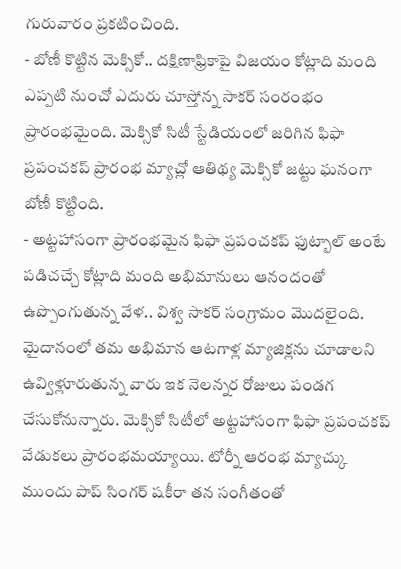గురువారం ప్రకటించింది.
- బోణీ కొట్టిన మెక్సికో.. దక్షిణాఫ్రికాపై విజయం కోట్లాది మంది ఎప్పటి నుంచో ఎదురు చూస్తోన్న సాకర్ సంరంభం ప్రారంభమైంది. మెక్సికో సిటీ స్టేడియంలో జరిగిన ఫిఫా ప్రపంచకప్ ప్రారంభ మ్యాచ్లో ఆతిథ్య మెక్సికో జట్టు ఘనంగా బోణీ కొట్టింది.
- అట్టహాసంగా ప్రారంభమైన ఫిఫా ప్రపంచకప్ ఫుట్బాల్ అంటే పడిచచ్చే కోట్లాది మంది అభిమానులు ఆనందంతో ఉప్పొంగుతున్న వేళ.. విశ్వ సాకర్ సంగ్రామం మొదలైంది. మైదానంలో తమ అభిమాన ఆటగాళ్ల మ్యాజిక్లను చూడాలని ఉవ్విళ్లూరుతున్న వారు ఇక నెలన్నర రోజులు పండగ చేసుకోనున్నారు. మెక్సికో సిటీలో అట్టహాసంగా ఫిఫా ప్రపంచకప్ వేడుకలు ప్రారంభమయ్యాయి. టోర్నీ ఆరంభ మ్యాచ్కు ముందు పాప్ సింగర్ షకీరా తన సంగీతంతో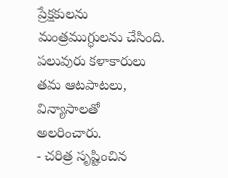ప్రేక్షకులను మంత్రముగ్ధులను చేసింది. పలువురు కళాకారులు తమ ఆటపాటలు, విన్యాసాలతో అలరించారు.
- చరిత్ర సృష్టించిన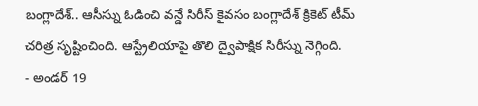బంగ్లాదేశ్.. ఆసీస్ను ఓడించి వన్డే సిరీస్ కైవసం బంగ్లాదేశ్ క్రికెట్ టీమ్ చరిత్ర సృష్టించింది. ఆస్ట్రేలియాపై తొలి ద్వైపాక్షిక సిరీస్ను నెగ్గింది.
- అండర్ 19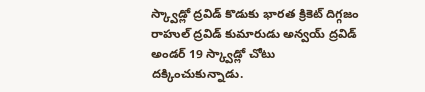స్క్వాడ్లో ద్రవిడ్ కొడుకు భారత క్రికెట్ దిగ్గజం రాహుల్ ద్రవిడ్ కుమారుడు అన్వయ్ ద్రవిడ్ అండర్ 19 స్క్వాడ్లో చోటు దక్కించుకున్నాడు.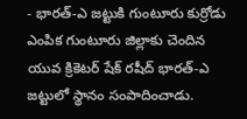- భారత్-ఎ జట్టుకి గుంటూరు కుర్రోడు ఎంపిక గుంటూరు జిల్లాకు చెందిన యువ క్రికెటర్ షేక్ రషీద్ భారత్-ఎ జట్టులో స్థానం సంపాదించాడు.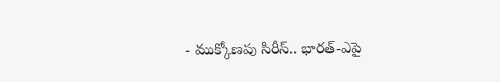- ముక్కోణపు సిరీస్.. భారత్-ఎపై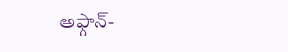అఫ్గాన్-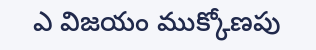ఎ విజయం ముక్కోణపు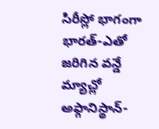సిరీస్లో భాగంగా భారత్-ఎతో జరిగిన వన్డే మ్యాచ్లో అఫ్గానిస్థాన్-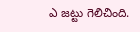ఎ జట్టు గెలిచింది.